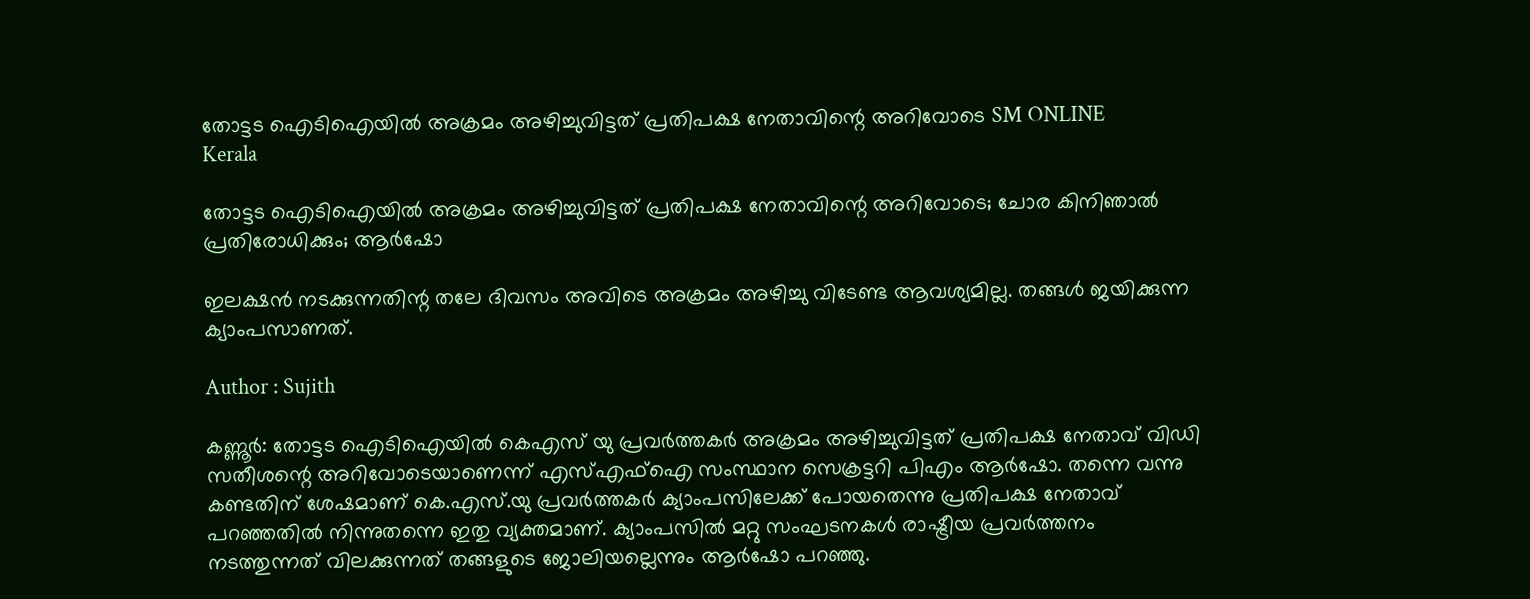തോട്ടട ഐടിഐയില്‍ അക്രമം അഴിച്ചുവിട്ടത് പ്രതിപക്ഷ നേതാവിന്റെ അറിവോടെ SM ONLINE
Kerala

തോട്ടട ഐടിഐയില്‍ അക്രമം അഴിച്ചുവിട്ടത് പ്രതിപക്ഷ നേതാവിന്റെ അറിവോടെ; ചോര കിനിഞാല്‍ പ്രതിരോധിക്കും; ആര്‍ഷോ

ഇലക്ഷന്‍ നടക്കുന്നതിന്റ തലേ ദിവസം അവിടെ അക്രമം അഴിച്ചു വിടേണ്ട ആവശ്യമില്ല. തങ്ങള്‍ ജയിക്കുന്ന ക്യാംപസാണത്.

Author : Sujith

കണ്ണൂര്‍: തോട്ടട ഐടിഐയില്‍ കെഎസ് യു പ്രവര്‍ത്തകര്‍ അക്രമം അഴിച്ചുവിട്ടത് പ്രതിപക്ഷ നേതാവ് വിഡി സതീശന്റെ അറിവോടെയാണെന്ന് എസ്എഫ്‌ഐ സംസ്ഥാന സെക്രട്ടറി പിഎം ആര്‍ഷോ. തന്നെ വന്നു കണ്ടതിന് ശേഷമാണ് കെ.എസ്.യു പ്രവര്‍ത്തകര്‍ ക്യാംപസിലേക്ക് പോയതെന്നു പ്രതിപക്ഷ നേതാവ് പറഞ്ഞതില്‍ നിന്നുതന്നെ ഇതു വ്യക്തമാണ്. ക്യാംപസില്‍ മറ്റു സംഘടനകള്‍ രാഷ്ട്രീയ പ്രവര്‍ത്തനം നടത്തുന്നത് വിലക്കുന്നത് തങ്ങളുടെ ജോലിയല്ലെന്നും ആര്‍ഷോ പറഞ്ഞു.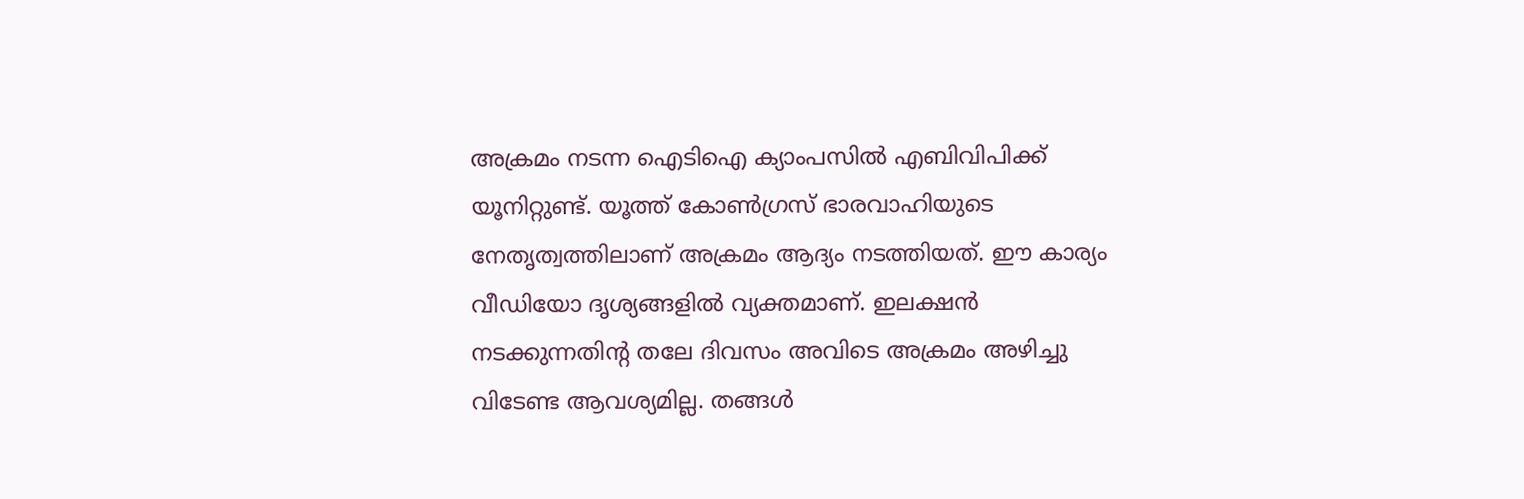അക്രമം നടന്ന ഐടിഐ ക്യാംപസില്‍ എബിവിപിക്ക് യൂനിറ്റുണ്ട്. യൂത്ത് കോണ്‍ഗ്രസ് ഭാരവാഹിയുടെ നേതൃത്വത്തിലാണ് അക്രമം ആദ്യം നടത്തിയത്. ഈ കാര്യം വീഡിയോ ദൃശ്യങ്ങളില്‍ വ്യക്തമാണ്. ഇലക്ഷന്‍ നടക്കുന്നതിന്റ തലേ ദിവസം അവിടെ അക്രമം അഴിച്ചു വിടേണ്ട ആവശ്യമില്ല. തങ്ങള്‍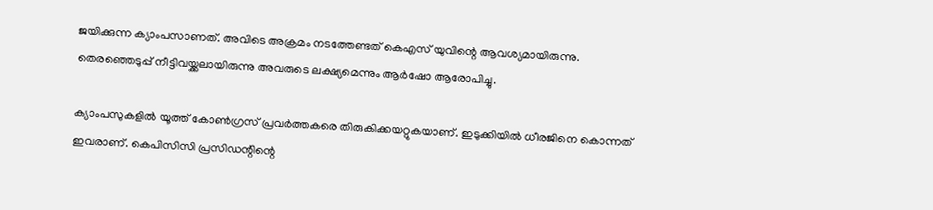ജയിക്കുന്ന ക്യാംപസാണത്. അവിടെ അക്രമം നടത്തേണ്ടത് കെഎസ് യുവിന്റെ ആവശ്യമായിരുന്നു. തെരഞ്ഞെടുപ്പ് നീട്ടിവയ്ക്കലായിരുന്നു അവരുടെ ലക്ഷ്യമെന്നും ആര്‍ഷോ ആരോപിച്ചു.

ക്യാംപസുകളില്‍ യൂത്ത് കോണ്‍ഗ്രസ് പ്രവര്‍ത്തകരെ തിരുകിക്കയറ്റുകയാണ്. ഇടുക്കിയില്‍ ധീരജിനെ കൊന്നത് ഇവരാണ്. കെപിസിസി പ്രസിഡന്റിന്റെ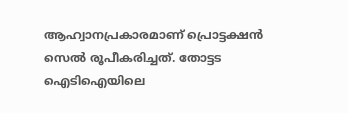ആഹ്വാനപ്രകാരമാണ് പ്രൊട്ടക്ഷന്‍ സെല്‍ രൂപീകരിച്ചത്. തോട്ടട ഐടിഐയിലെ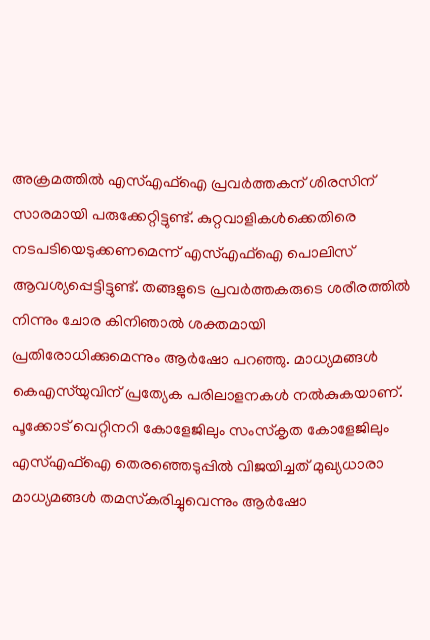അക്രമത്തില്‍ എസ്എഫ്‌ഐ പ്രവര്‍ത്തകന് ശിരസിന് സാരമായി പരുക്കേറ്റിട്ടുണ്ട്. കുറ്റവാളികള്‍ക്കെതിരെ നടപടിയെടുക്കണമെന്ന് എസ്എഫ്‌ഐ പൊലിസ് ആവശ്യപ്പെട്ടിട്ടുണ്ട്. തങ്ങളുടെ പ്രവര്‍ത്തകരുടെ ശരീരത്തില്‍ നിന്നും ചോര കിനിഞാല്‍ ശക്തമായി പ്രതിരോധിക്കുമെന്നും ആര്‍ഷോ പറഞ്ഞു. മാധ്യമങ്ങള്‍ കെഎസ്‌യുവിന് പ്രത്യേക പരിലാളനകള്‍ നല്‍കുകയാണ്. പൂക്കോട് വെറ്റിനറി കോളേജിലും സംസ്‌കൃത കോളേജിലും എസ്എഫ്‌ഐ തെരഞ്ഞെടുപ്പില്‍ വിജയിച്ചത് മുഖ്യധാരാ മാധ്യമങ്ങള്‍ തമസ്‌കരിച്ചുവെന്നും ആര്‍ഷോ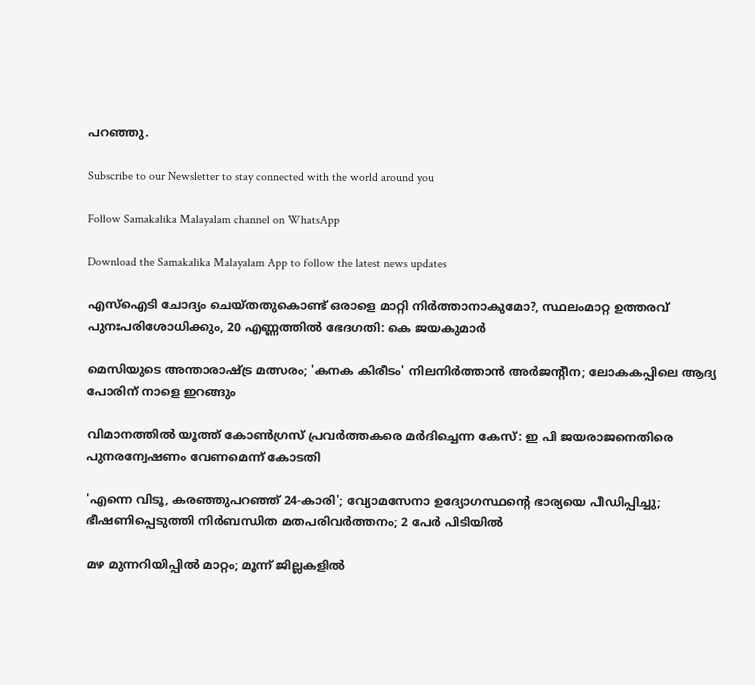പറഞ്ഞു.

Subscribe to our Newsletter to stay connected with the world around you

Follow Samakalika Malayalam channel on WhatsApp

Download the Samakalika Malayalam App to follow the latest news updates

എസ്‌ഐടി ചോദ്യം ചെയ്തതുകൊണ്ട് ഒരാളെ മാറ്റി നിര്‍ത്താനാകുമോ?, സ്ഥലംമാറ്റ ഉത്തരവ് പുനഃപരിശോധിക്കും, 20 എണ്ണത്തില്‍ ഭേദഗതി: കെ ജയകുമാര്‍

മെസിയുടെ അന്താരാഷ്ട്ര മത്സരം; 'കനക കിരീടം' നിലനിർത്താൻ അർജന്റീന; ലോകകപ്പിലെ ആദ്യ പോരിന് നാളെ ഇറങ്ങും

വിമാനത്തില്‍ യൂത്ത് കോണ്‍ഗ്രസ് പ്രവര്‍ത്തകരെ മര്‍ദിച്ചെന്ന കേസ്: ഇ പി ജയരാജനെതിരെ പുനരന്വേഷണം വേണമെന്ന് കോടതി

'എന്നെ വിടൂ, കരഞ്ഞുപറഞ്ഞ് 24-കാരി'; വ്യോമസേനാ ഉദ്യോഗസ്ഥന്റെ ഭാര്യയെ പീഡിപ്പിച്ചു; ഭീഷണിപ്പെടുത്തി നിർബന്ധിത മതപരിവർത്തനം; 2 പേർ പിടിയിൽ

മഴ മുന്നറിയിപ്പില്‍ മാറ്റം; മൂന്ന് ജില്ലകളില്‍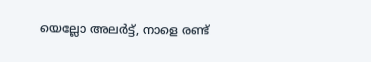യെല്ലോ അലര്‍ട്ട്, നാളെ രണ്ട്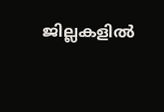ജില്ലകളില്‍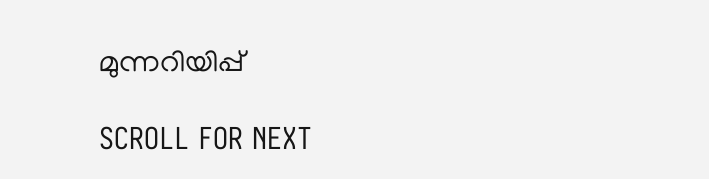മുന്നറിയിപ്പ്

SCROLL FOR NEXT